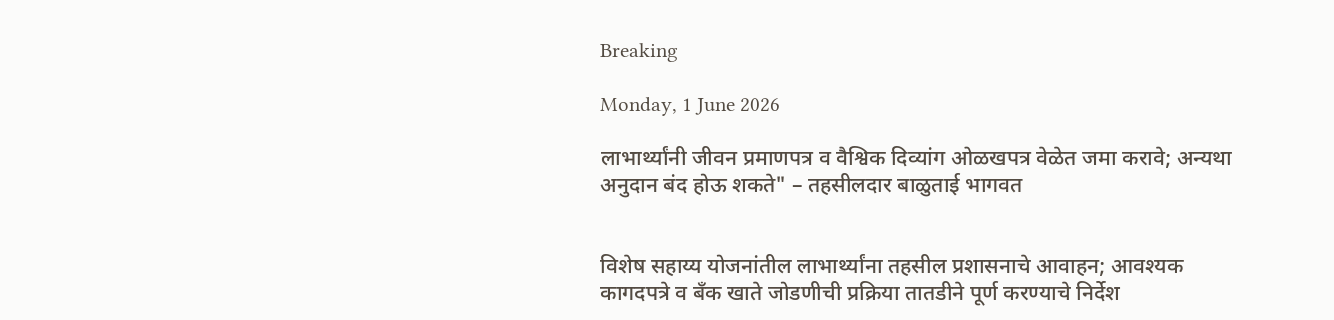Breaking

Monday, 1 June 2026

लाभार्थ्यांनी जीवन प्रमाणपत्र व वैश्विक दिव्यांग ओळखपत्र वेळेत जमा करावे; अन्यथा अनुदान बंद होऊ शकते" – तहसीलदार बाळुताई भागवत


विशेष सहाय्य योजनांतील लाभार्थ्यांना तहसील प्रशासनाचे आवाहन; आवश्यक कागदपत्रे व बँक खाते जोडणीची प्रक्रिया तातडीने पूर्ण करण्याचे निर्देश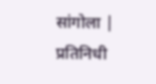सांगोला | प्रतिनिधी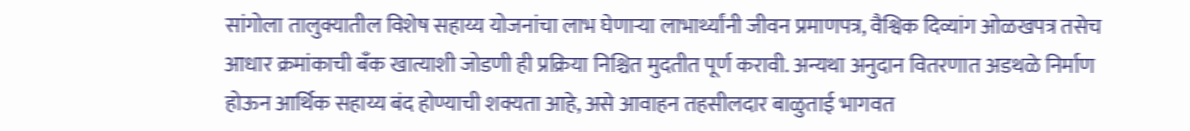सांगोला तालुक्यातील विशेष सहाय्य योजनांचा लाभ घेणाऱ्या लाभार्थ्यांनी जीवन प्रमाणपत्र, वैश्विक दिव्यांग ओळखपत्र तसेच आधार क्रमांकाची बँक खात्याशी जोडणी ही प्रक्रिया निश्चित मुदतीत पूर्ण करावी. अन्यथा अनुदान वितरणात अडथळे निर्माण होऊन आर्थिक सहाय्य बंद होण्याची शक्यता आहे, असे आवाहन तहसीलदार बाळुताई भागवत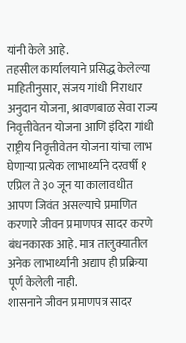यांनी केले आहे.
तहसील कार्यालयाने प्रसिद्ध केलेल्या माहितीनुसार, संजय गांधी निराधार अनुदान योजना, श्रावणबाळ सेवा राज्य निवृत्तीवेतन योजना आणि इंदिरा गांधी राष्ट्रीय निवृत्तीवेतन योजना यांचा लाभ घेणाऱ्या प्रत्येक लाभार्थ्याने दरवर्षी १ एप्रिल ते ३० जून या कालावधीत आपण जिवंत असल्याचे प्रमाणित करणारे जीवन प्रमाणपत्र सादर करणे बंधनकारक आहे. मात्र तालुक्यातील अनेक लाभार्थ्यांनी अद्याप ही प्रक्रिया पूर्ण केलेली नाही.
शासनाने जीवन प्रमाणपत्र सादर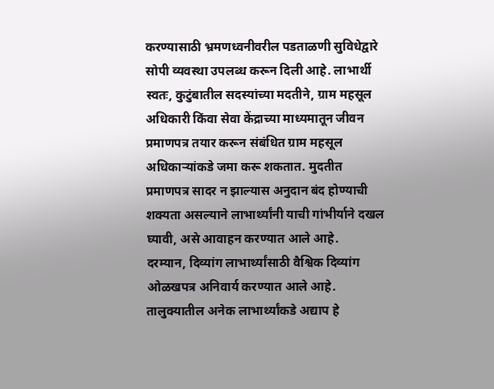करण्यासाठी भ्रमणध्वनीवरील पडताळणी सुविधेद्वारे सोपी व्यवस्था उपलब्ध करून दिली आहे. लाभार्थी स्वतः, कुटुंबातील सदस्यांच्या मदतीने, ग्राम महसूल अधिकारी किंवा सेवा केंद्राच्या माध्यमातून जीवन प्रमाणपत्र तयार करून संबंधित ग्राम महसूल अधिकाऱ्यांकडे जमा करू शकतात. मुदतीत प्रमाणपत्र सादर न झाल्यास अनुदान बंद होण्याची शक्यता असल्याने लाभार्थ्यांनी याची गांभीर्याने दखल घ्यावी, असे आवाहन करण्यात आले आहे.
दरम्यान, दिव्यांग लाभार्थ्यांसाठी वैश्विक दिव्यांग ओळखपत्र अनिवार्य करण्यात आले आहे. तालुक्यातील अनेक लाभार्थ्यांकडे अद्याप हे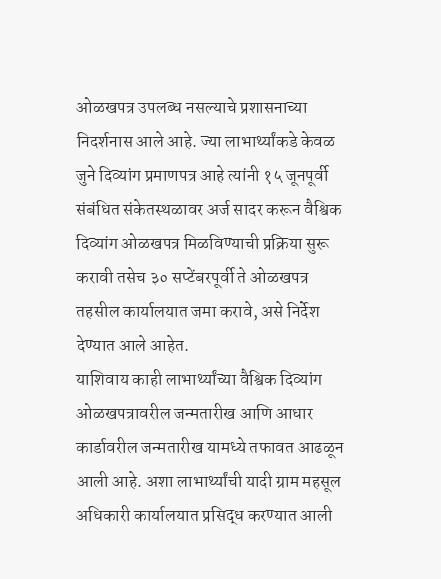ओळखपत्र उपलब्ध नसल्याचे प्रशासनाच्या निदर्शनास आले आहे. ज्या लाभार्थ्यांकडे केवळ जुने दिव्यांग प्रमाणपत्र आहे त्यांनी १५ जूनपूर्वी संबंधित संकेतस्थळावर अर्ज सादर करून वैश्विक दिव्यांग ओळखपत्र मिळविण्याची प्रक्रिया सुरू करावी तसेच ३० सप्टेंबरपूर्वी ते ओळखपत्र तहसील कार्यालयात जमा करावे, असे निर्देश देण्यात आले आहेत.
याशिवाय काही लाभार्थ्यांच्या वैश्विक दिव्यांग ओळखपत्रावरील जन्मतारीख आणि आधार कार्डावरील जन्मतारीख यामध्ये तफावत आढळून आली आहे. अशा लाभार्थ्यांची यादी ग्राम महसूल अधिकारी कार्यालयात प्रसिद्ध करण्यात आली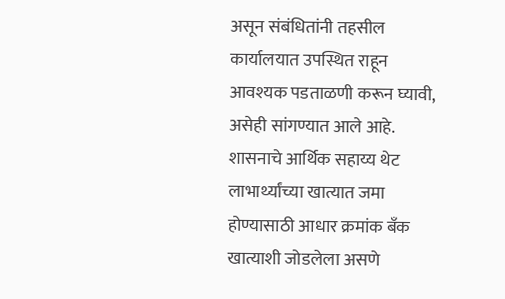असून संबंधितांनी तहसील कार्यालयात उपस्थित राहून आवश्यक पडताळणी करून घ्यावी, असेही सांगण्यात आले आहे.
शासनाचे आर्थिक सहाय्य थेट लाभार्थ्यांच्या खात्यात जमा होण्यासाठी आधार क्रमांक बँक खात्याशी जोडलेला असणे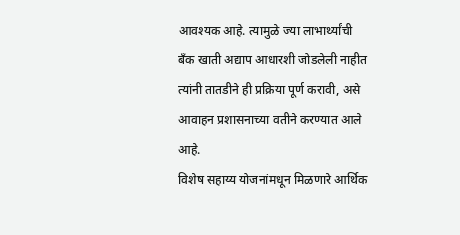आवश्यक आहे. त्यामुळे ज्या लाभार्थ्यांची बँक खाती अद्याप आधारशी जोडलेली नाहीत त्यांनी तातडीने ही प्रक्रिया पूर्ण करावी, असे आवाहन प्रशासनाच्या वतीने करण्यात आले आहे.
विशेष सहाय्य योजनांमधून मिळणारे आर्थिक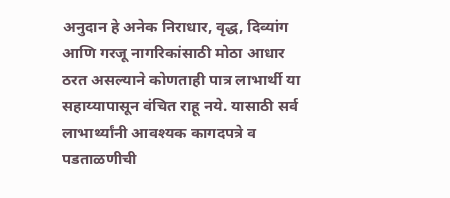अनुदान हे अनेक निराधार, वृद्ध, दिव्यांग आणि गरजू नागरिकांसाठी मोठा आधार ठरत असल्याने कोणताही पात्र लाभार्थी या सहाय्यापासून वंचित राहू नये. यासाठी सर्व लाभार्थ्यांनी आवश्यक कागदपत्रे व पडताळणीची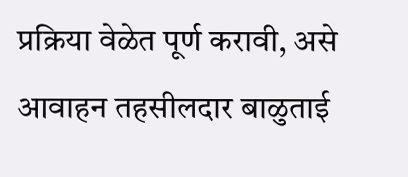प्रक्रिया वेळेत पूर्ण करावी, असे आवाहन तहसीलदार बाळुताई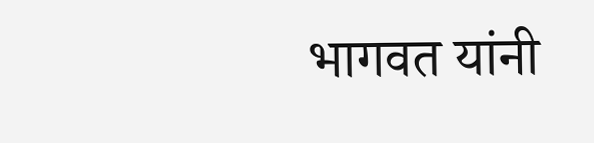भागवत यांनी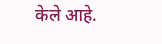केले आहे.